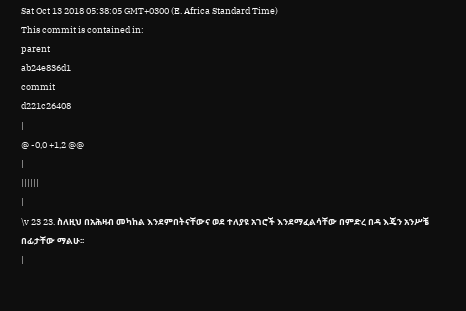Sat Oct 13 2018 05:38:05 GMT+0300 (E. Africa Standard Time)
This commit is contained in:
parent
ab24e836d1
commit
d221c26408
|
@ -0,0 +1,2 @@
|
||||||
|
\v 23 23. ስለዚህ በአሕዛብ መካከል እንደምበትናቸውና ወደ ተለያዩ አገሮች እንደማፈልሳቸው በምድረ በዳ እጄን አንሥቼ በፊታቸው ማልሁ፡፡
|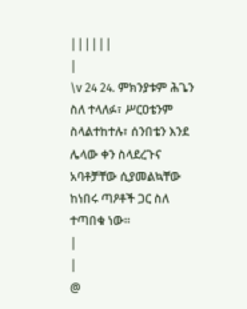||||||
|
\v 24 24. ምክንያቱም ሕጌን ስለ ተላለፉ፣ ሥርዐቴንም ስላልተከተሉ፣ ሰንበቴን እንደ ሌላው ቀን ስላደረጉና አባቶቻቸው ሲያመልኳቸው ከነበሩ ጣዖቶች ጋር ስለ ተጣበቁ ነው፡፡
|
|
@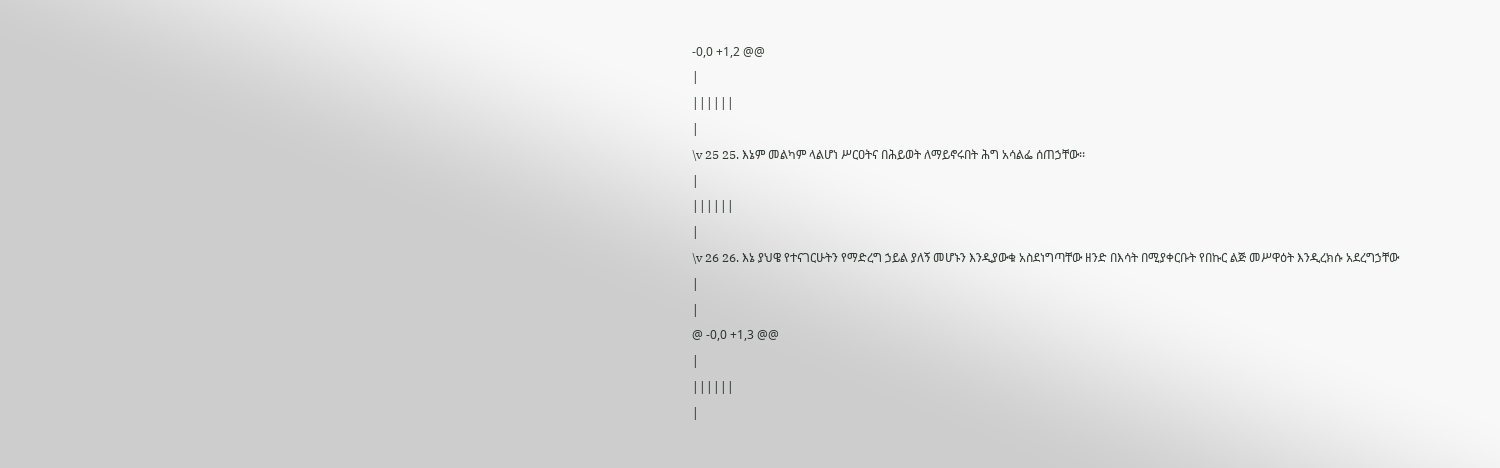-0,0 +1,2 @@
|
||||||
|
\v 25 25. እኔም መልካም ላልሆነ ሥርዐትና በሕይወት ለማይኖሩበት ሕግ አሳልፌ ሰጠኃቸው፡፡
|
||||||
|
\v 26 26. እኔ ያህዌ የተናገርሁትን የማድረግ ኃይል ያለኝ መሆኑን እንዲያውቁ አስደነግጣቸው ዘንድ በእሳት በሚያቀርቡት የበኩር ልጅ መሥዋዕት እንዲረክሱ አደረግኃቸው
|
|
@ -0,0 +1,3 @@
|
||||||
|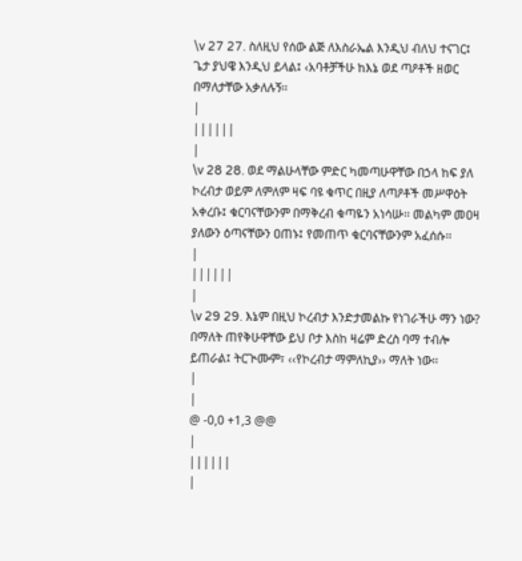\v 27 27. ስለዚህ የሰው ልጅ ለእስራኤል እንዲህ ብለህ ተናገር፤ ጌታ ያህዌ እንዲህ ይላል፤ ‹አባቶቻችሁ ከእኔ ወደ ጣዖቶች ዘወር በማለታቸው አቃለሉኝ፡፡
|
||||||
|
\v 28 28. ወደ ማልሁላቸው ምድር ካመጣሁዋቸው በኃላ ከፍ ያለ ኮረብታ ወይም ለምለም ዛፍ ባዩ ቁጥር በዚያ ለጣዖቶች መሥዋዕት አቀረቡ፤ ቁርባናቸውንም በማቅረብ ቁጣዬን አነሳሡ፡፡ መልካም መዐዛ ያለውን ዕጣናቸውን ዐጠኑ፤ የመጠጥ ቁርባናቸውንም አፈሰሱ፡፡
|
||||||
|
\v 29 29. እኔም በዚህ ኮረብታ እንድታመልኩ የነገራችሁ ማን ነው? በማለት ጠየቅሁዋቸው ይህ ቦታ እስከ ዛሬም ድረስ ባማ ተብሎ ይጠራል፤ ትርጒሙም፣ ‹‹የኮረብታ ማምለኪያ›› ማለት ነው፡፡
|
|
@ -0,0 +1,3 @@
|
||||||
|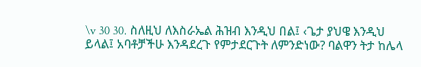\v 30 30. ስለዚህ ለእስራኤል ሕዝብ እንዲህ በል፤ ‹ጌታ ያህዌ እንዲህ ይላል፤ አባቶቻችሁ እንዳደረጉ የምታደርጉት ለምንድነው? ባልዋን ትታ ከሌላ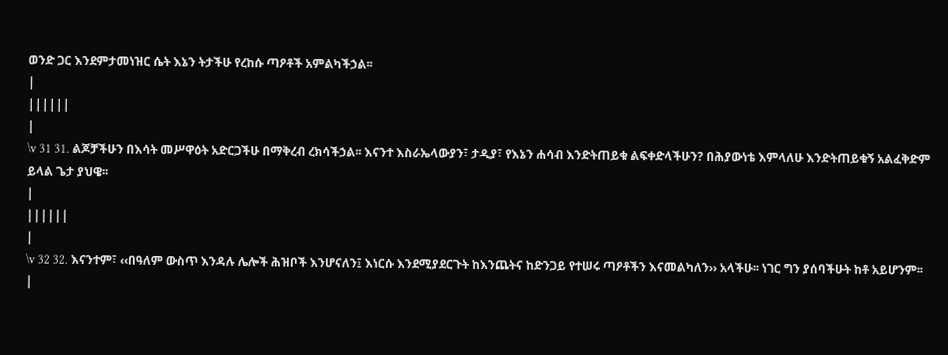ወንድ ጋር እንደምታመነዝር ሴት እኔን ትታችሁ የረከሱ ጣዖቶች አምልካችኃል፡፡
|
||||||
|
\v 31 31. ልጆቻችሁን በእሳት መሥዋዕት አድርጋችሁ በማቅረብ ረክሳችኃል፡፡ እናንተ እስራኤላውያን፣ ታዲያ፣ የእኔን ሐሳብ እንድትጠይቁ ልፍቀድላችሁን? በሕያውነቴ እምላለሁ እንድትጠይቁኝ አልፈቅድም ይላል ጌታ ያህዌ፡፡
|
||||||
|
\v 32 32. እናንተም፣ ‹‹በዓለም ውስጥ እንዳሉ ሌሎች ሕዝቦች እንሆናለን፤ እነርሱ እንደሚያደርጉት ከእንጨትና ከድንጋይ የተሠሩ ጣዖቶችን እናመልካለን›› አላችሁ፡፡ ነገር ግን ያሰባችሁት ከቶ አይሆንም፡፡
|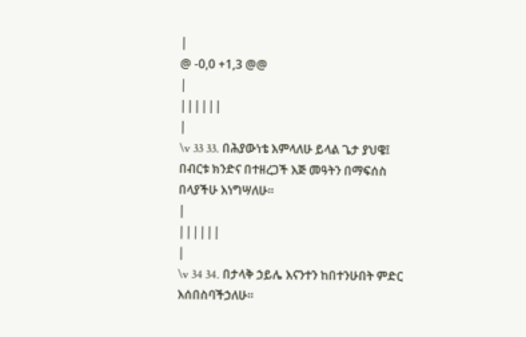|
@ -0,0 +1,3 @@
|
||||||
|
\v 33 33. በሕያውነቴ እምላለሁ ይላል ጌታ ያህዌ፤ በብርቱ ክንድና በተዘረጋች እጅ መዓትን በማፍሰስ በላያችሁ እነግሣለሁ፡፡
|
||||||
|
\v 34 34. በታላቅ ኃይሌ እናንተን ከበተንሁበት ምድር እሰበስባችኃለሁ፡፡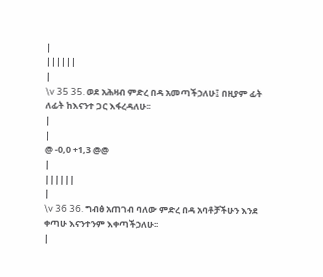|
||||||
|
\v 35 35. ወደ አሕዛብ ምድረ በዳ አመጣችኃለሁ፤ በዚያም ፊት ለፊት ከእናንተ ጋር እፋረዳለሁ፡፡
|
|
@ -0,0 +1,3 @@
|
||||||
|
\v 36 36. ግብፅ አጠገብ ባለው ምድረ በዳ አባቶቻችሁን እንደ ቀጣሁ እናንተንም እቀጣችኃለሁ፡፡
|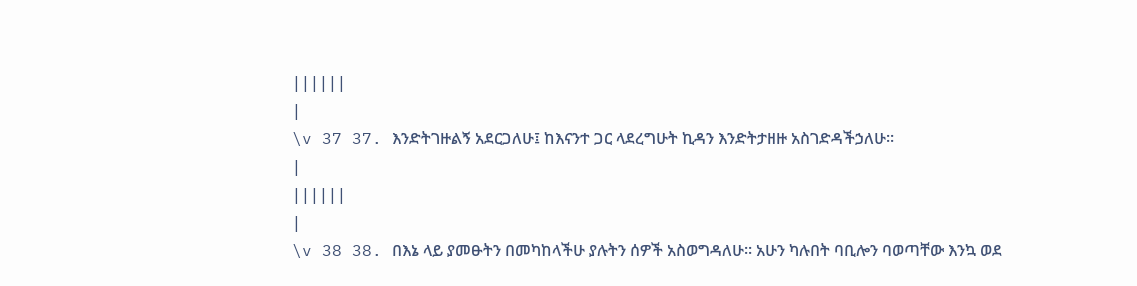||||||
|
\v 37 37. እንድትገዙልኝ አደርጋለሁ፤ ከእናንተ ጋር ላደረግሁት ኪዳን እንድትታዘዙ አስገድዳችኃለሁ፡፡
|
||||||
|
\v 38 38. በእኔ ላይ ያመፁትን በመካከላችሁ ያሉትን ሰዎች አስወግዳለሁ፡፡ አሁን ካሉበት ባቢሎን ባወጣቸው እንኳ ወደ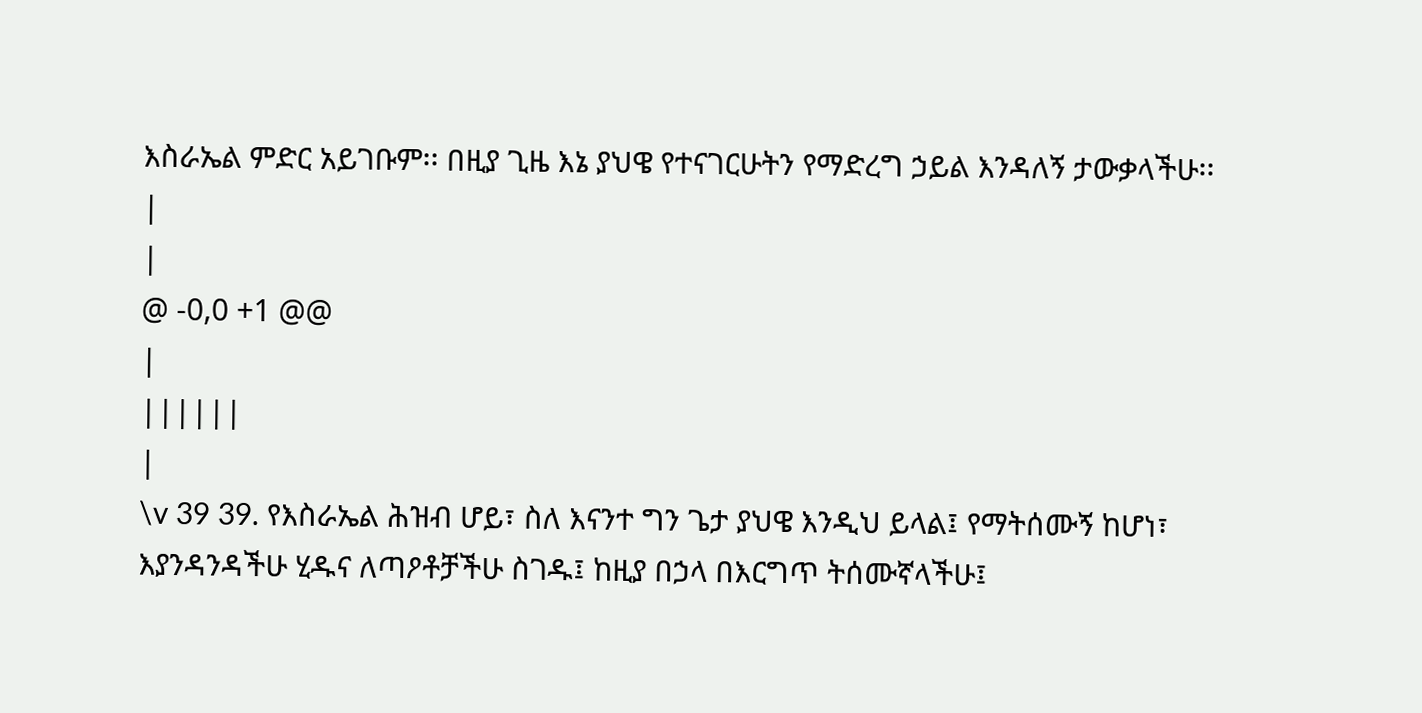እስራኤል ምድር አይገቡም፡፡ በዚያ ጊዜ እኔ ያህዌ የተናገርሁትን የማድረግ ኃይል እንዳለኝ ታውቃላችሁ፡፡
|
|
@ -0,0 +1 @@
|
||||||
|
\v 39 39. የእስራኤል ሕዝብ ሆይ፣ ስለ እናንተ ግን ጌታ ያህዌ እንዲህ ይላል፤ የማትሰሙኝ ከሆነ፣ እያንዳንዳችሁ ሂዱና ለጣዖቶቻችሁ ስገዱ፤ ከዚያ በኃላ በእርግጥ ትሰሙኛላችሁ፤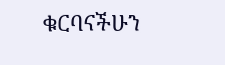ቁርባናችሁን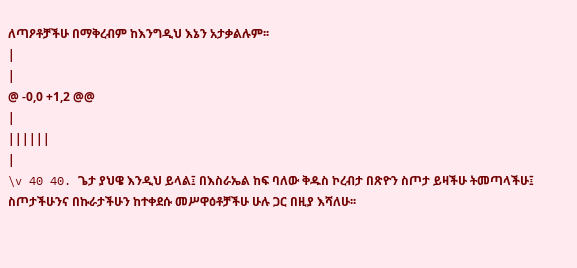ለጣዖቶቻችሁ በማቅረብም ከእንግዲህ እኔን አታቃልሉም፡፡
|
|
@ -0,0 +1,2 @@
|
||||||
|
\v 40 40. ጌታ ያህዌ እንዲህ ይላል፤ በእስራኤል ከፍ ባለው ቅዱስ ኮረብታ በጽዮን ስጦታ ይዛችሁ ትመጣላችሁ፤ ስጦታችሁንና በኩራታችሁን ከተቀደሱ መሥዋዕቶቻችሁ ሁሉ ጋር በዚያ እሻለሁ፡፡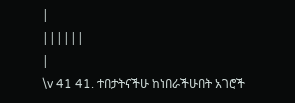|
||||||
|
\v 41 41. ተበታትናችሁ ከነበራችሁበት አገሮች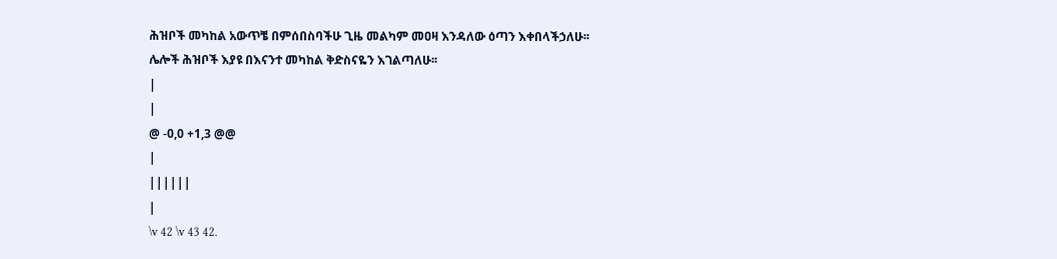ሕዝቦች መካከል አውጥቼ በምሰበስባችሁ ጊዜ መልካም መዐዛ እንዳለው ዕጣን እቀበላችኃለሁ፡፡ ሌሎች ሕዝቦች እያዩ በእናንተ መካከል ቅድስናዬን እገልጣለሁ፡፡
|
|
@ -0,0 +1,3 @@
|
||||||
|
\v 42 \v 43 42.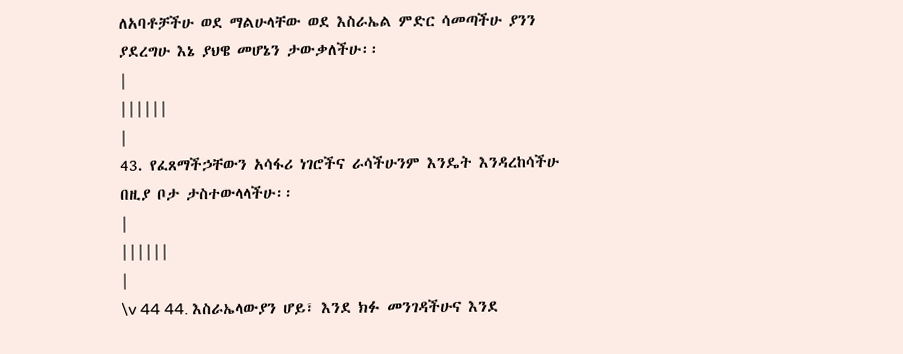ለአባቶቻችሁ ወደ ማልሁላቸው ወደ እስራኤል ምድር ሳመጣችሁ ያንን ያደረግሁ እኔ ያህዌ መሆኔን ታውቃለችሁ፡፡
|
||||||
|
43. የፈጸማችኃቸውን አሳፋሪ ነገሮችና ራሳችሁንም እንዴት እንዳረከሳችሁ በዚያ ቦታ ታስተውላላችሁ፡፡
|
||||||
|
\v 44 44. እስራኤላውያን ሆይ፣ እንደ ክፉ መንገዳችሁና እንደ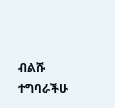ብልሹ ተግባራችሁ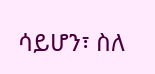ሳይሆን፣ ስለ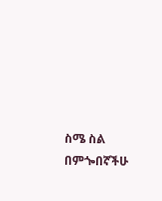ስሜ ስል በምጐበኛችሁ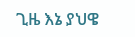ጊዜ እኔ ያህዌ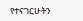የተናገርሁትን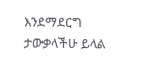እንደማደርግ ታውቃላችሁ ይላል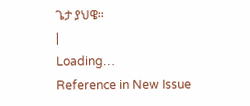ጌታ ያህዌ፡፡
|
Loading…
Reference in New Issue